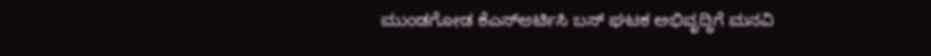ಮುಂಡಗೋಡ ಕೆಎಸ್‌ಆರ್ಟಿಸಿ ಬಸ್ ಘಟಕ ಅಭಿವೃದ್ಧಿಗೆ ಮನವಿ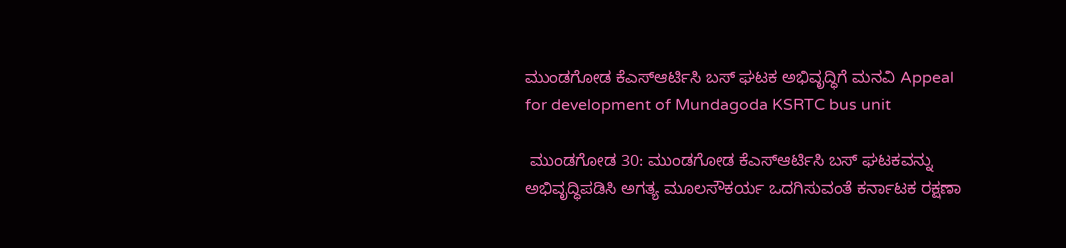ಮುಂಡಗೋಡ ಕೆಎಸ್‌ಆರ್ಟಿಸಿ ಬಸ್ ಘಟಕ ಅಭಿವೃದ್ಧಿಗೆ ಮನವಿ Appeal for development of Mundagoda KSRTC bus unit

 ಮುಂಡಗೋಡ 30: ಮುಂಡಗೋಡ ಕೆಎಸ್‌ಆರ್ಟಿಸಿ ಬಸ್ ಘಟಕವನ್ನು ಅಭಿವೃದ್ಧಿಪಡಿಸಿ ಅಗತ್ಯ ಮೂಲಸೌಕರ್ಯ ಒದಗಿಸುವಂತೆ ಕರ್ನಾಟಕ ರಕ್ಷಣಾ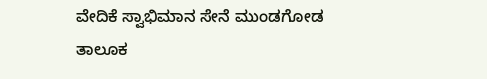ವೇದಿಕೆ ಸ್ವಾಭಿಮಾನ ಸೇನೆ ಮುಂಡಗೋಡ ತಾಲೂಕ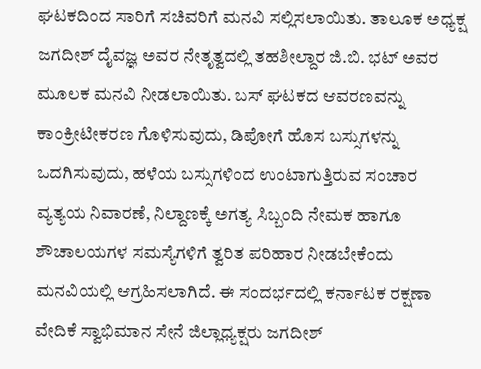ಘಟಕದಿಂದ ಸಾರಿಗೆ ಸಚಿವರಿಗೆ ಮನವಿ ಸಲ್ಲಿಸಲಾಯಿತು. ತಾಲೂಕ ಅಧ್ಯಕ್ಷ ಜಗದೀಶ್ ದೈವಜ್ಞ ಅವರ ನೇತೃತ್ವದಲ್ಲಿ ತಹಶೀಲ್ದಾರ ಜಿ.ಬಿ. ಭಟ್ ಅವರ ಮೂಲಕ ಮನವಿ ನೀಡಲಾಯಿತು. ಬಸ್ ಘಟಕದ ಆವರಣವನ್ನು ಕಾಂಕ್ರೀಟೀಕರಣ ಗೊಳಿಸುವುದು, ಡಿಪೋಗೆ ಹೊಸ ಬಸ್ಸುಗಳನ್ನು ಒದಗಿಸುವುದು, ಹಳೆಯ ಬಸ್ಸುಗಳಿಂದ ಉಂಟಾಗುತ್ತಿರುವ ಸಂಚಾರ ವ್ಯತ್ಯಯ ನಿವಾರಣೆ, ನಿಲ್ದಾಣಕ್ಕೆ ಅಗತ್ಯ ಸಿಬ್ಬಂದಿ ನೇಮಕ ಹಾಗೂ ಶೌಚಾಲಯಗಳ ಸಮಸ್ಯೆಗಳಿಗೆ ತ್ವರಿತ ಪರಿಹಾರ ನೀಡಬೇಕೆಂದು ಮನವಿಯಲ್ಲಿ ಆಗ್ರಹಿಸಲಾಗಿದೆ. ಈ ಸಂದರ್ಭದಲ್ಲಿ ಕರ್ನಾಟಕ ರಕ್ಷಣಾ ವೇದಿಕೆ ಸ್ವಾಭಿಮಾನ ಸೇನೆ ಜಿಲ್ಲಾಧ್ಯಕ್ಷರು ಜಗದೀಶ್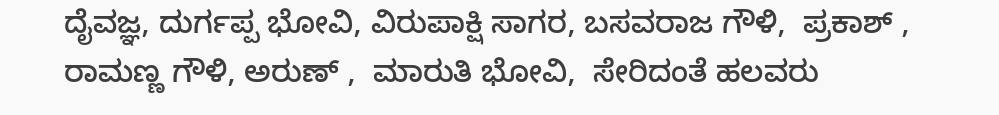ದೈವಜ್ಞ, ದುರ್ಗಪ್ಪ ಭೋವಿ, ವಿರುಪಾಕ್ಷಿ ಸಾಗರ, ಬಸವರಾಜ ಗೌಳಿ,  ಪ್ರಕಾಶ್ , ರಾಮಣ್ಣ ಗೌಳಿ, ಅರುಣ್ ,  ಮಾರುತಿ ಭೋವಿ,  ಸೇರಿದಂತೆ ಹಲವರು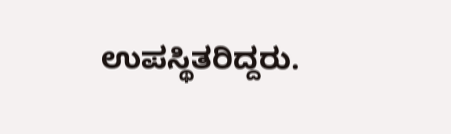ಉಪಸ್ಥಿತರಿದ್ದರು.